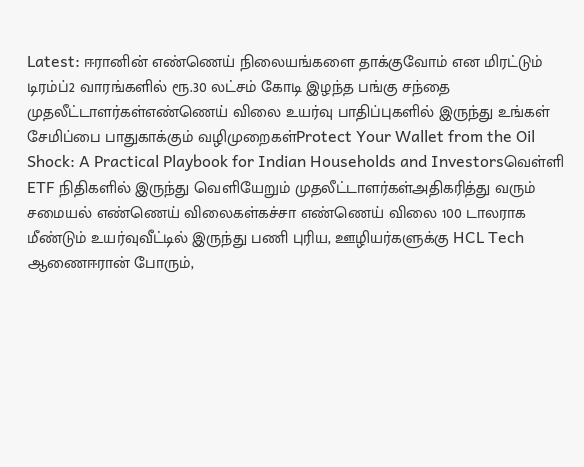Latest: ஈரானின் எண்ணெய் நிலையங்களை தாக்குவோம் என மிரட்டும் டிரம்ப்2 வாரங்களில் ரூ.30 லட்சம் கோடி இழந்த பங்கு சந்தை முதலீட்டாளர்கள்எண்ணெய் விலை உயர்வு பாதிப்புகளில் இருந்து உங்கள் சேமிப்பை பாதுகாக்கும் வழிமுறைகள்Protect Your Wallet from the Oil Shock: A Practical Playbook for Indian Households and Investorsவெள்ளி ETF நிதிகளில் இருந்து வெளியேறும் முதலீட்டாளர்கள்அதிகரித்து வரும் சமையல் எண்ணெய் விலைகள்கச்சா எண்ணெய் விலை 100 டாலராக மீண்டும் உயர்வுவீட்டில் இருந்து பணி புரிய, ஊழியர்களுக்கு HCL Tech ஆணைஈரான் போரும்,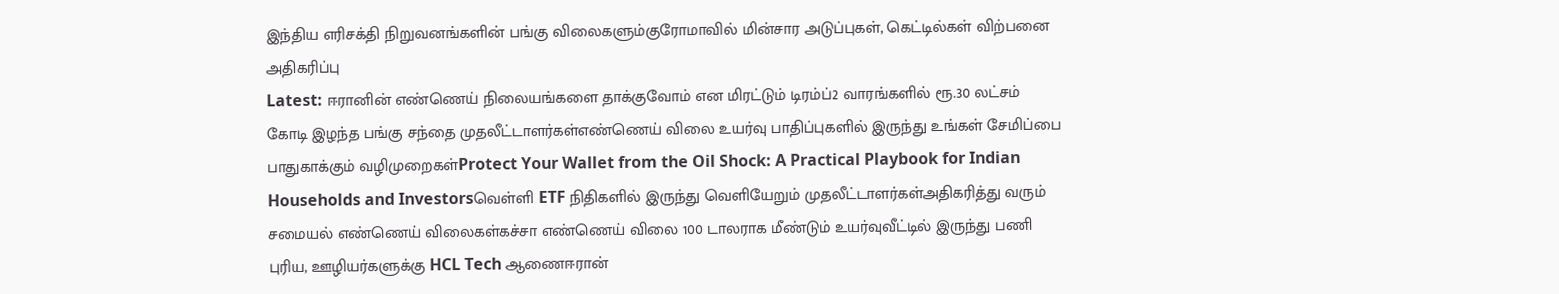இந்திய எரிசக்தி நிறுவனங்களின் பங்கு விலைகளும்குரோமாவில் மின்சார அடுப்புகள், கெட்டில்கள் விற்பனை அதிகரிப்பு
Latest: ஈரானின் எண்ணெய் நிலையங்களை தாக்குவோம் என மிரட்டும் டிரம்ப்2 வாரங்களில் ரூ.30 லட்சம் கோடி இழந்த பங்கு சந்தை முதலீட்டாளர்கள்எண்ணெய் விலை உயர்வு பாதிப்புகளில் இருந்து உங்கள் சேமிப்பை பாதுகாக்கும் வழிமுறைகள்Protect Your Wallet from the Oil Shock: A Practical Playbook for Indian Households and Investorsவெள்ளி ETF நிதிகளில் இருந்து வெளியேறும் முதலீட்டாளர்கள்அதிகரித்து வரும் சமையல் எண்ணெய் விலைகள்கச்சா எண்ணெய் விலை 100 டாலராக மீண்டும் உயர்வுவீட்டில் இருந்து பணி புரிய, ஊழியர்களுக்கு HCL Tech ஆணைஈரான்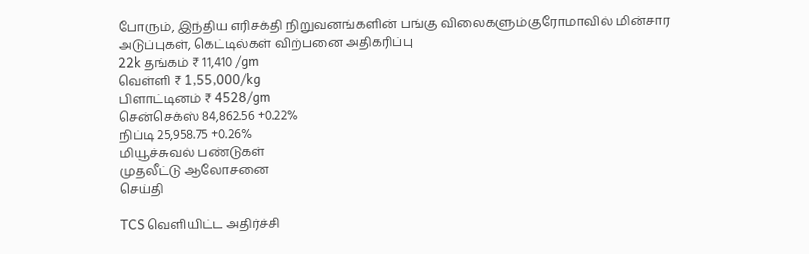போரும், இந்திய எரிசக்தி நிறுவனங்களின் பங்கு விலைகளும்குரோமாவில் மின்சார அடுப்புகள், கெட்டில்கள் விற்பனை அதிகரிப்பு
22k தங்கம் ₹ 11,410 /gm
வெள்ளி ₹ 1,55,000/kg
பிளாட்டினம் ₹ 4528/gm
சென்செக்ஸ் 84,862.56 +0.22%
நிப்டி 25,958.75 +0.26%
மியூச்சுவல் பண்டுகள்
முதலீட்டு ஆலோசனை
செய்தி

TCS வெளியிட்ட அதிர்ச்சி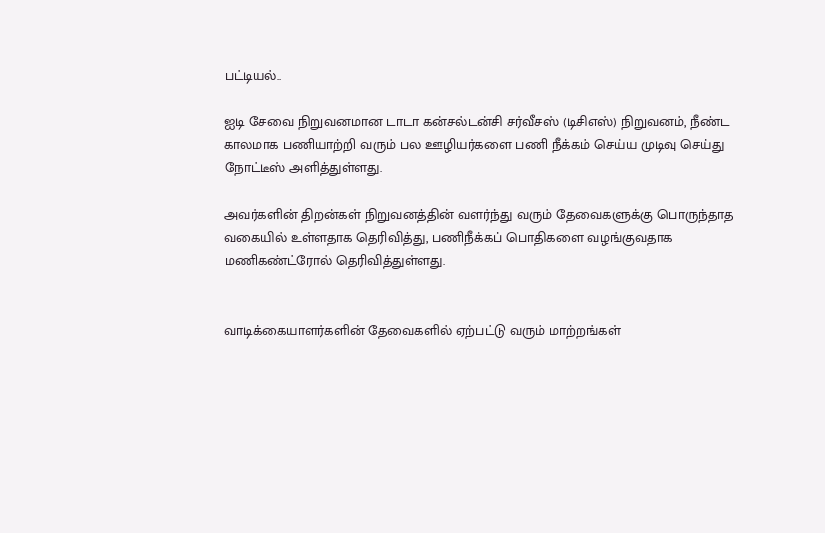பட்டியல்..

ஐடி சேவை நிறுவனமான டாடா கன்சல்டன்சி சர்வீசஸ் (டிசிஎஸ்) நிறுவனம், நீண்ட காலமாக பணியாற்றி வரும் பல ஊழியர்களை பணி நீக்கம் செய்ய முடிவு செய்து நோட்டீஸ் அளித்துள்ளது.

அவர்களின் திறன்கள் நிறுவனத்தின் வளர்ந்து வரும் தேவைகளுக்கு பொருந்தாத வகையில் உள்ளதாக தெரிவித்து, பணிநீக்கப் பொதிகளை வழங்குவதாக மணிகண்ட்ரோல் தெரிவித்துள்ளது.


வாடிக்கையாளர்களின் தேவைகளில் ஏற்பட்டு வரும் மாற்றங்கள்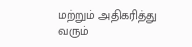மற்றும் அதிகரித்து வரும்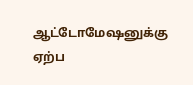ஆட்டோமேஷனுக்கு ஏற்ப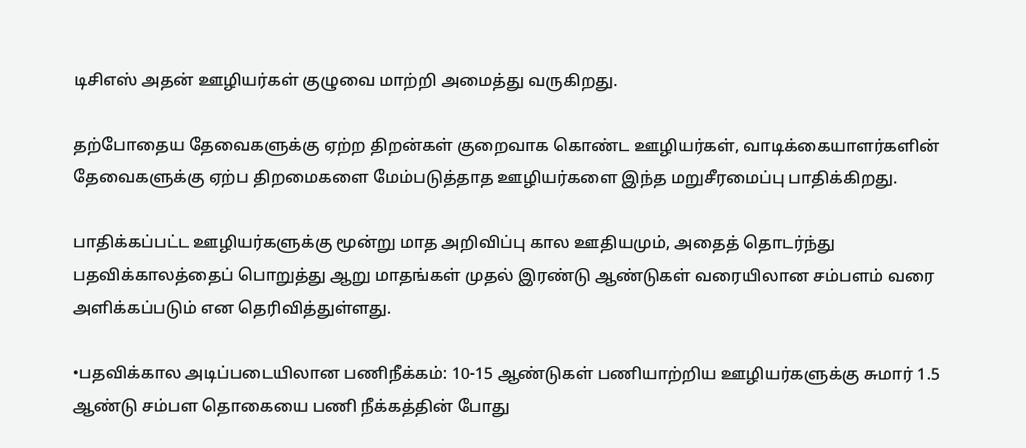டிசிஎஸ் அதன் ஊழியர்கள் குழுவை மாற்றி அமைத்து வருகிறது.

தற்போதைய தேவைகளுக்கு ஏற்ற திறன்கள் குறைவாக கொண்ட ஊழியர்கள், வாடிக்கையாளர்களின் தேவைகளுக்கு ஏற்ப திறமைகளை மேம்படுத்தாத ஊழியர்களை இந்த மறுசீரமைப்பு பாதிக்கிறது.

பாதிக்கப்பட்ட ஊழியர்களுக்கு மூன்று மாத அறிவிப்பு கால ஊதியமும், அதைத் தொடர்ந்து பதவிக்காலத்தைப் பொறுத்து ஆறு மாதங்கள் முதல் இரண்டு ஆண்டுகள் வரையிலான சம்பளம் வரை அளிக்கப்படும் என தெரிவித்துள்ளது.

•பதவிக்கால அடிப்படையிலான பணிநீக்கம்: 10-15 ஆண்டுகள் பணியாற்றிய ஊழியர்களுக்கு சுமார் 1.5 ஆண்டு சம்பள தொகையை பணி நீக்கத்தின் போது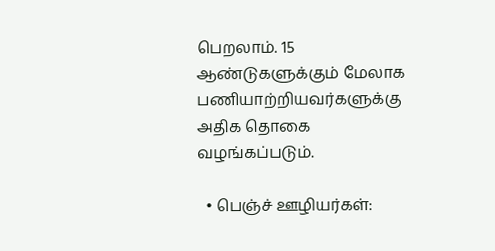பெறலாம். 15 ஆண்டுகளுக்கும் மேலாக பணியாற்றியவர்களுக்கு அதிக தொகை வழங்கப்படும்.

  • பெஞ்ச் ஊழியர்கள்: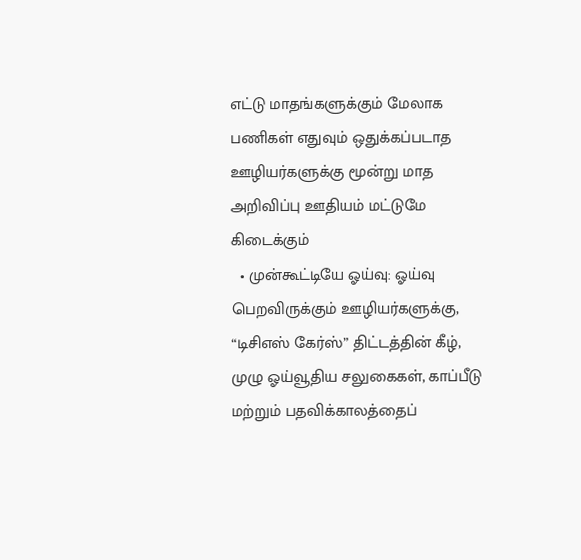எட்டு மாதங்களுக்கும் மேலாக பணிகள் எதுவும் ஒதுக்கப்படாத ஊழியர்களுக்கு மூன்று மாத அறிவிப்பு ஊதியம் மட்டுமே கிடைக்கும்
  • முன்கூட்டியே ஓய்வு: ஓய்வு பெறவிருக்கும் ஊழியர்களுக்கு, “டிசிஎஸ் கேர்ஸ்” திட்டத்தின் கீழ், முழு ஓய்வூதிய சலுகைகள், காப்பீடு மற்றும் பதவிக்காலத்தைப்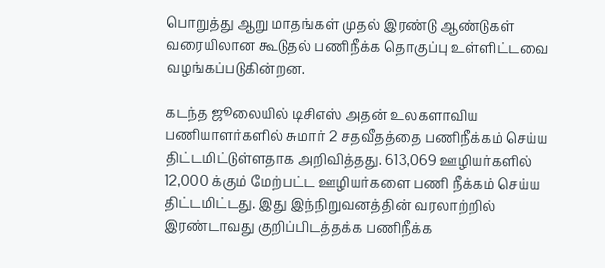பொறுத்து ஆறு மாதங்கள் முதல் இரண்டு ஆண்டுகள் வரையிலான கூடுதல் பணிநீக்க தொகுப்பு உள்ளிட்டவை வழங்கப்படுகின்றன.

கடந்த ஜூலையில் டிசிஎஸ் அதன் உலகளாவிய பணியாளர்களில் சுமார் 2 சதவீதத்தை பணிநீக்கம் செய்ய திட்டமிட்டுள்ளதாக அறிவித்தது. 613,069 ஊழியர்களில் 12,000 க்கும் மேற்பட்ட ஊழியர்களை பணி நீக்கம் செய்ய திட்டமிட்டது. இது இந்நிறுவனத்தின் வரலாற்றில் இரண்டாவது குறிப்பிடத்தக்க பணிநீக்க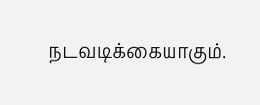நடவடிக்கையாகும்.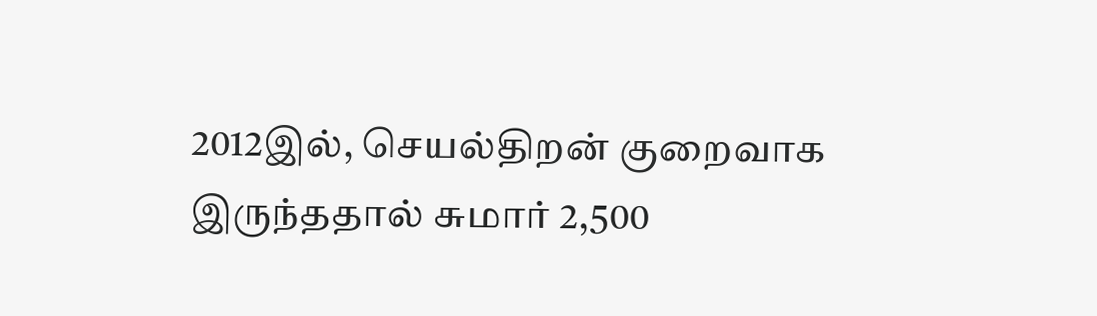2012இல், செயல்திறன் குறைவாக இருந்ததால் சுமார் 2,500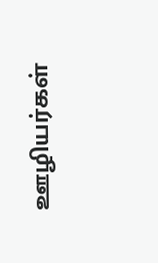ஊழியர்கள்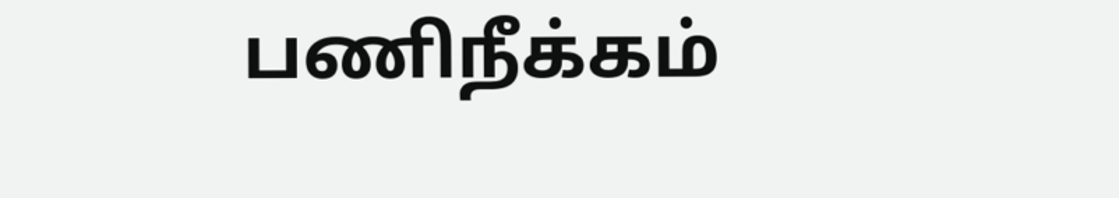பணிநீக்கம்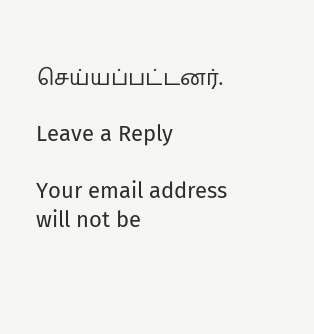செய்யப்பட்டனர்.

Leave a Reply

Your email address will not be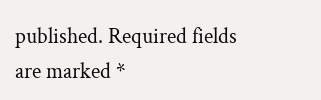published. Required fields are marked *